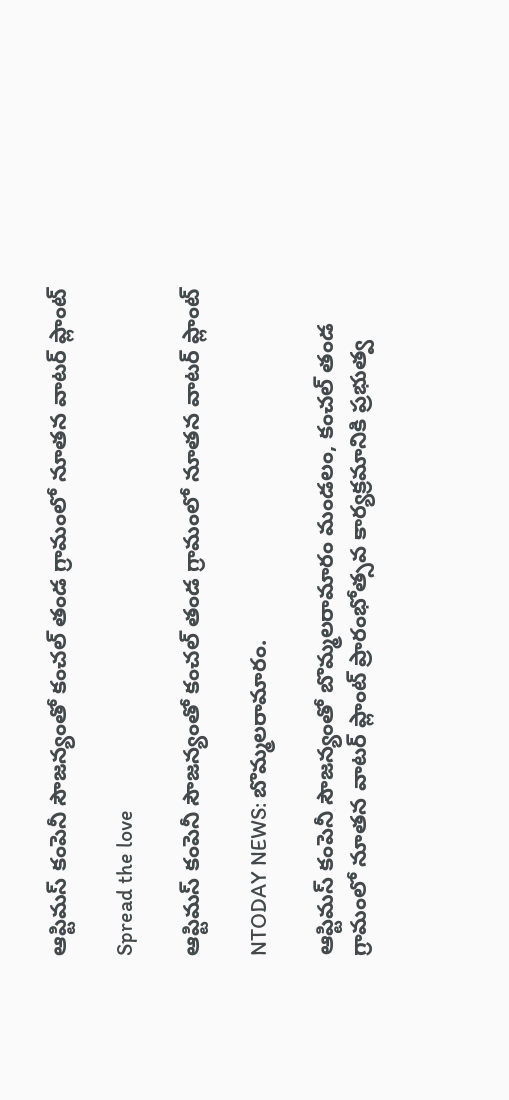ఆప్టిమస్ కంపెనీ సౌజన్యంతో కంచల్ తండ గ్రామంలో నూతన వాటర్ ప్లాంట్

Spread the love

ఆప్టిమస్ కంపెనీ సౌజన్యంతో కంచల్ తండ గ్రామంలో నూతన వాటర్ ప్లాంట్

NTODAY NEWS: బొమ్మలరామారం.

ఆప్టిమస్ కంపెనీ సౌజన్యంతో బొమ్మలరామారం మండలం, కంచల్ తండ గ్రామంలో నూతన వాటర్ ప్లాంట్ ప్రారంభోత్సవ కార్యక్రమానికి ప్రభుత్వ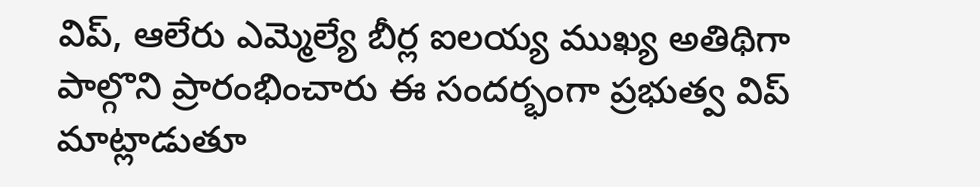విప్, ఆలేరు ఎమ్మెల్యే బీర్ల ఐలయ్య ముఖ్య అతిథిగా పాల్గొని ప్రారంభించారు ఈ సందర్భంగా ప్రభుత్వ విప్ మాట్లాడుతూ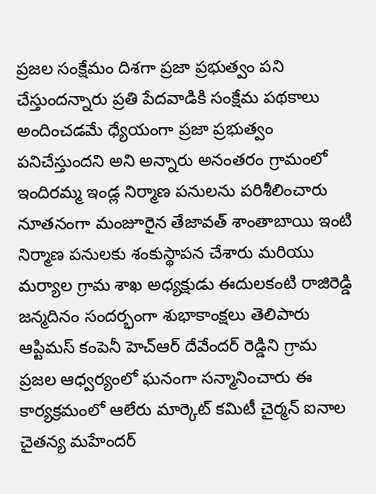ప్రజల సంక్షేమం దిశగా ప్రజా ప్రభుత్వం పని చేస్తుందన్నారు ప్రతి పేదవాడికి సంక్షేమ పథకాలు అందించడమే ధ్యేయంగా ప్రజా ప్రభుత్వం పనిచేస్తుందని అని అన్నారు అనంతరం గ్రామంలో ఇందిరమ్మ ఇండ్ల నిర్మాణ పనులను పరిశీలించారు నూతనంగా మంజూరైన తేజావత్ శాంతాబాయి ఇంటి నిర్మాణ పనులకు శంకుస్థాపన చేశారు మరియు మర్యాల గ్రామ శాఖ అధ్యక్షుడు ఈదులకంటి రాజిరెడ్డి జన్మదినం సందర్భంగా శుభాకాంక్షలు తెలిపారు ఆప్టిమస్ కంపెనీ హెచ్ఆర్ దేవేందర్ రెడ్డిని గ్రామ ప్రజల ఆధ్వర్యంలో ఘనంగా సన్మానించారు ఈ కార్యక్రమంలో ఆలేరు మార్కెట్ కమిటీ చైర్మన్ ఐనాల చైతన్య మహేందర్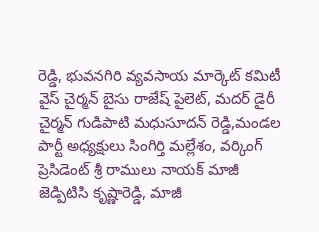రెడ్డి, భువనగిరి వ్యవసాయ మార్కెట్ కమిటీ వైస్ చైర్మన్ బైసు రాజేష్ పైలెట్, మదర్ డైరీ చైర్మన్ గుడిపాటి మధుసూదన్ రెడ్డి,మండల పార్టీ అధ్యక్షులు సింగిర్తి మల్లేశం, వర్కింగ్ ప్రెసిడెంట్ శ్రీ రాములు నాయక్ మాజీ జెడ్పిటిసి కృష్ణారెడ్డి, మాజీ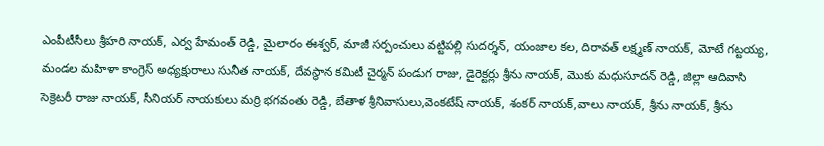ఎంపీటీసీలు శ్రీహరి నాయక్, ఎర్వ హేమంత్ రెడ్డి, మైలారం ఈశ్వర్, మాజీ సర్పంచులు వట్టిపల్లి సుదర్శన్, యంజాల కల, దిరావత్ లక్ష్మణ్ నాయక్, మోటే గట్టయ్య, మండల మహిళా కాంగ్రెస్ అధ్యక్షురాలు సునీత నాయక్, దేవస్థాన కమిటీ చైర్మన్ పండుగ రాజు, డైరెక్టర్లు శ్రీను నాయక్, మొకు మధుసూదన్ రెడ్డి, జిల్లా ఆదివాసి సెక్రెటరీ రాజు నాయక్, సీనియర్ నాయకులు మర్రి భగవంతు రెడ్డి, బేతాళ శ్రీనివాసులు,వెంకటేష్ నాయక్, శంకర్ నాయక్,వాలు నాయక్, శ్రీను నాయక్, శ్రీను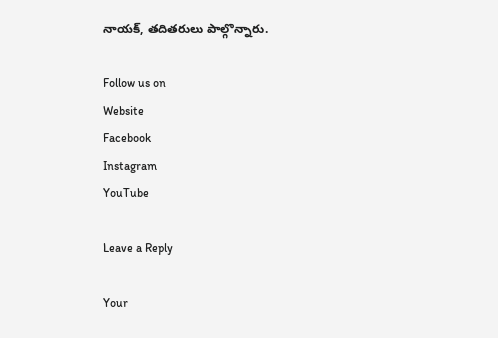నాయక్, తదితరులు పాల్గొన్నారు.

Follow us on
Website
Facebook
Instagram
YouTube

Leave a Reply

Your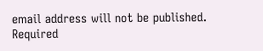email address will not be published. Required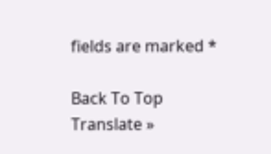fields are marked *

Back To Top
Translate »